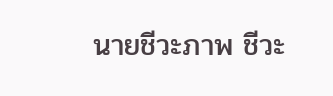นายชีวะภาพ ชีวะ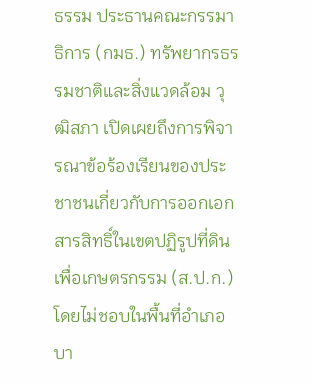ธรรม ประธานคณะกรรมาธิการ (กมธ.) ทรัพยากรธรรมชาติและสิ่งแวดล้อม วุฒิสภา เปิดเผยถึงการพิจารณาข้อร้องเรียนของประชาชนเกี่ยวกับการออกเอกสารสิทธิ์ในเขตปฏิรูปที่ดินเพื่อเกษตรกรรม (ส.ป.ก.) โดยไม่ชอบในพื้นที่อำเภอบา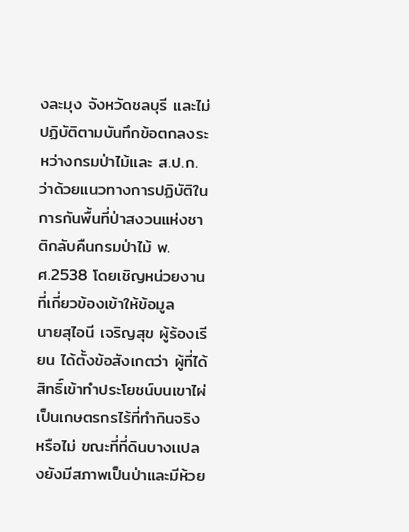งละมุง จังหวัดชลบุรี และไม่ปฏิบัติตามบันทึกข้อตกลงระหว่างกรมป่าไม้และ ส.ป.ก. ว่าด้วยแนวทางการปฏิบัติในการกันพื้นที่ป่าสงวนแห่งชาติกลับคืนกรมป่าไม้ พ.ศ.2538 โดยเชิญหน่วยงานที่เกี่ยวข้องเข้าให้ข้อมูล
นายสุไอนี เจริญสุข ผู้ร้องเรียน ได้ตั้งข้อสังเกตว่า ผู้ที่ได้สิทธิ์เข้าทำประโยชน์บนเขาไผ่ เป็นเกษตรกรไร้ที่ทำกินจริง หรือไม่ ขณะที่ที่ดินบางเเปลงยังมีสภาพเป็นป่าและมีห้วย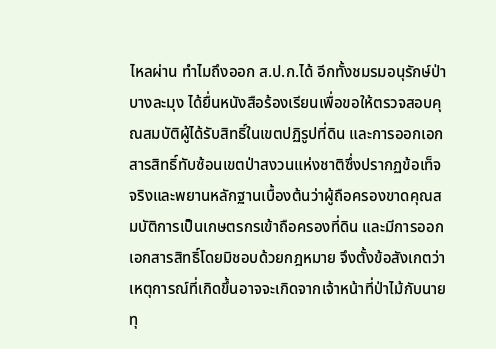ไหลผ่าน ทำไมถึงออก ส.ป.ก.ได้ อีกทั้งชมรมอนุรักษ์ป่าบางละมุง ได้ยื่นหนังสือร้องเรียนเพื่อขอให้ตรวจสอบคุณสมบัติผู้ได้รับสิทธิ์ในเขตปฏิรูปที่ดิน และการออกเอกสารสิทธิ์ทับซ้อนเขตป่าสงวนแห่งชาติซึ่งปรากฏข้อเท็จจริงและพยานหลักฐานเบื้องต้นว่าผู้ถือครองขาดคุณสมบัติการเป็นเกษตรกรเข้าถือครองที่ดิน และมีการออกเอกสารสิทธิ์โดยมิชอบด้วยกฎหมาย จึงตั้งข้อสังเกตว่า เหตุการณ์ที่เกิดขึ้นอาจจะเกิดจากเจ้าหน้าที่ป่าไม้กับนายทุ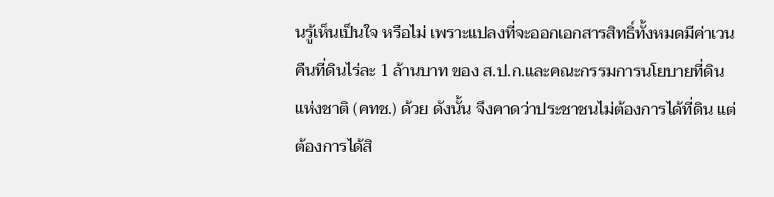นรู้เห็นเป็นใจ หรือไม่ เพราะแปลงที่จะออกเอกสารสิทธิ์ทั้งหมดมีค่าเวนคืนที่ดินไร่ละ 1 ล้านบาท ของ ส.ป.ก.และคณะกรรมการนโยบายที่ดินแห่งชาติ (คทช.) ด้วย ดังนั้น จึงคาดว่าประชาชนไม่ต้องการได้ที่ดิน แต่ต้องการได้สิ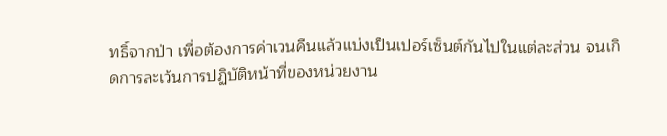ทธิ์จากป่า เพื่อต้องการค่าเวนคืนแล้วแบ่งเป็นเปอร์เซ็นต์กันไปในแต่ละส่วน จนเกิดการละเว้นการปฏิบัติหน้าที่ของหน่วยงาน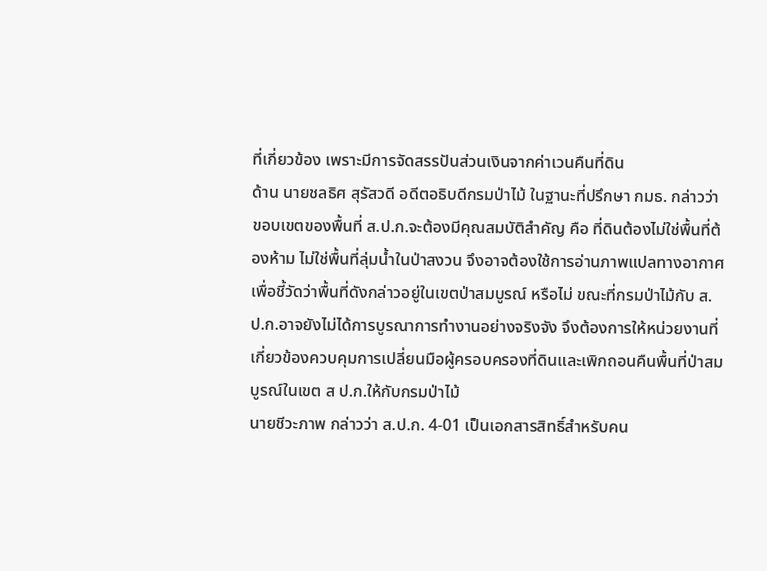ที่เกี่ยวข้อง เพราะมีการจัดสรรปันส่วนเงินจากค่าเวนคืนที่ดิน
ด้าน นายชลธิศ สุรัสวดี อดีตอธิบดีกรมป่าไม้ ในฐานะที่ปรึกษา กมธ. กล่าวว่า ขอบเขตของพื้นที่ ส.ป.ก.จะต้องมีคุณสมบัติสำคัญ คือ ที่ดินต้องไม่ใช่พื้นที่ต้องห้าม ไม่ใช่พื้นที่ลุ่มน้ำในป่าสงวน จึงอาจต้องใช้การอ่านภาพแปลทางอากาศ เพื่อชี้วัดว่าพื้นที่ดังกล่าวอยู่ในเขตป่าสมบูรณ์ หรือไม่ ขณะที่กรมป่าไม้กับ ส.ป.ก.อาจยังไม่ได้การบูรณาการทำงานอย่างจริงจัง จึงต้องการให้หน่วยงานที่เกี่ยวข้องควบคุมการเปลี่ยนมือผู้ครอบครองที่ดินและเพิกถอนคืนพื้นที่ป่าสมบูรณ์ในเขต ส ป.ก.ให้กับกรมป่าไม้
นายชีวะภาพ กล่าวว่า ส.ป.ก. 4-01 เป็นเอกสารสิทธิ์สำหรับคน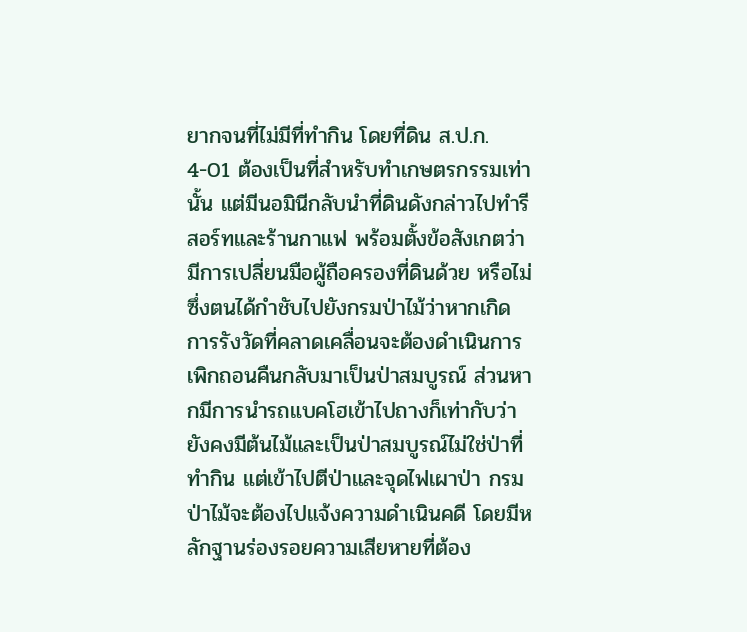ยากจนที่ไม่มีที่ทำกิน โดยที่ดิน ส.ป.ก. 4-01 ต้องเป็นที่สำหรับทำเกษตรกรรมเท่านั้น แต่มีนอมินีกลับนำที่ดินดังกล่าวไปทำรีสอร์ทและร้านกาแฟ พร้อมตั้งข้อสังเกตว่ามีการเปลี่ยนมือผู้ถือครองที่ดินด้วย หรือไม่ ซึ่งตนได้กำชับไปยังกรมป่าไม้ว่าหากเกิดการรังวัดที่คลาดเคลื่อนจะต้องดำเนินการเพิกถอนคืนกลับมาเป็นป่าสมบูรณ์ ส่วนหากมีการนำรถแบคโฮเข้าไปถางก็เท่ากับว่ายังคงมีต้นไม้และเป็นป่าสมบูรณ์ไม่ใช่ป่าที่ทำกิน แต่เข้าไปตีป่าและจุดไฟเผาป่า กรมป่าไม้จะต้องไปแจ้งความดำเนินคดี โดยมีหลักฐานร่องรอยความเสียหายที่ต้อง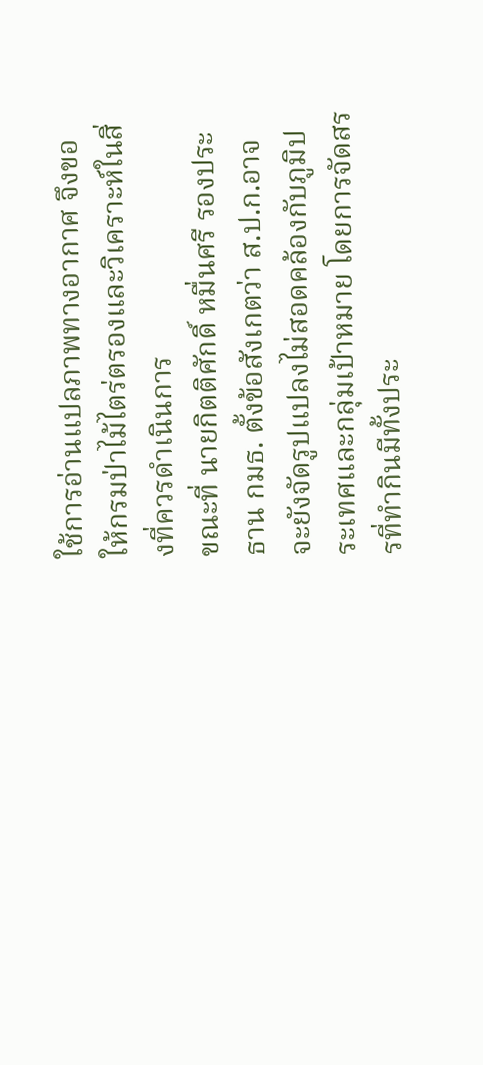ใช้การอ่านแปลภาพทางอากาศ จึงขอให้กรมป่าไม้ไตร่ตรองและวิเคราะห์ในสิ่งที่ควรดำเนินการ
ขณะที่ นายกิตติศักดิ์ หมื่นศรี รองประธาน กมธ. ตั้งข้อสังเกตว่า ส.ป.ก.อาจจะยังจัดรูปแปลงไม่สอดคล้องกับภูมิประเทศและกลุ่มเป้าหมาย โดยการจัดสรรที่ทำกินมีทั้งประ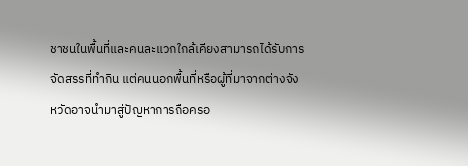ชาชนในพื้นที่และคนละแวกใกล้เคียงสามารถได้รับการจัดสรรที่ทำกิน แต่คนนอกพื้นที่หรือผู้ที่มาจากต่างจังหวัดอาจนำมาสู่ปัญหาการถือครอ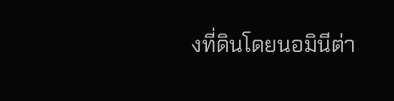งที่ดินโดยนอมินีต่า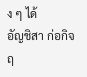ง ๆ ได้
อัญชิสา ก่อกิจฤ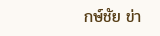กษ์ชัย ข่า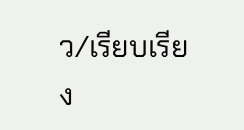ว/เรียบเรียง